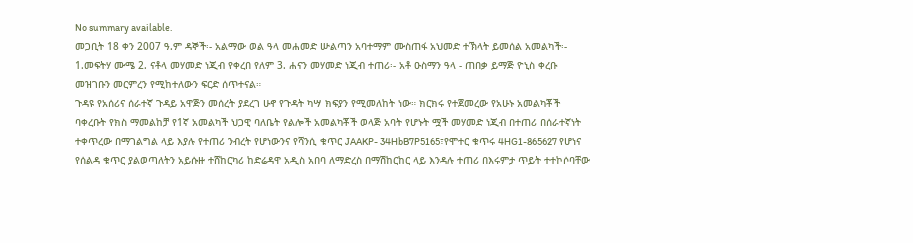No summary available.
መጋቢት 18 ቀን 2007 ዓ.ም ዳኞች፡- አልማው ወል ዓላ መሐመድ ሡልጣን አባተማም ሙስጠፋ አህመድ ተኽላት ይመሰል አመልካች፡- 1.መፍትሃ ሙሜ 2. ናቶላ መሃመድ ነጂብ የቀረበ የለም 3. ሐናን መሃመድ ነጂብ ተጠሪ፡- አቶ ዑስማን ዓላ - ጠበቃ ይማጅ ዮኒስ ቀረቡ መዝገቡን መርምረን የሚከተለውን ፍርድ ሰጥተናል።
ጉዳዩ የአሰሪና ሰራተኛ ጉዳይ አዋጅን መሰረት ያደረገ ሁኖ የጉዳት ካሣ ክፍያን የሚመለከት ነው። ክርክሩ የተጀመረው የአሁኑ አመልካቾች ባቀረቡት የክስ ማመልከቻ የ1ኛ አመልካች ህጋዊ ባለቤት የልሎች አመልካቾች ወላጅ አባት የሆኑት ሟች መሃመድ ነጂብ በተጠሪ በሰራተኛነት ተቀጥረው በማገልግል ላይ እያሉ የተጠሪ ንብረት የሆነውንና የሻንሲ ቁጥር JAAKP- 34HbB7P5165፣የሞተር ቁጥሩ 4HG1-865627 የሆነና የሰልዳ ቁጥር ያልወጣለትን አይሱዙ ተሸከርካሪ ከድሬዳዋ አዲስ አበባ ለማድረስ በማሽከርከር ላይ እንዳሉ ተጠሪ በእሩምታ ጥይት ተተኮሶባቸው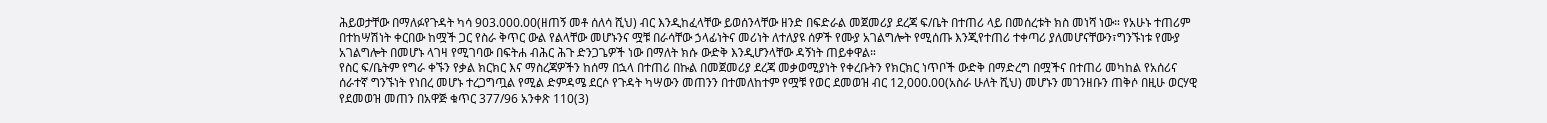ሕይወታቸው በማለፉየጉዳት ካሳ 903.000.00(ዘጠኝ መቶ ሰለሳ ሺህ) ብር እንዲከፈላቸው ይወሰንላቸው ዘንድ በፍድራል መጀመሪያ ደረጃ ፍ/ቤት በተጠሪ ላይ በመሰረቱት ክስ መነሻ ነው። የአሁኑ ተጠሪም በተከሣሽነት ቀርበው ከሟች ጋር የስራ ቅጥር ውል የልላቸው መሆኑንና ሟቹ በራሳቸው ኃላፊነትና መሪነት ለተለያዩ ሰዎች የሙያ አገልግሎት የሚሰጡ እንጂየተጠሪ ተቀጣሪ ያለመሆናቸውን፣ግንኙነቱ የሙያ አገልግሎት በመሆኑ ላገዛ የሚገባው በፍትሐ ብሕር ሕጉ ድንጋጌዎች ነው በማለት ክሱ ውድቅ እንዲሆንላቸው ዳኝነት ጠይቀዋል።
የስር ፍ/ቤትም የግራ ቀኙን የቃል ክርክር እና ማስረጃዎችን ከሰማ በኋላ በተጠሪ በኩል በመጀመሪያ ደረጃ መቃወሚያነት የቀረቡትን የክርክር ነጥቦች ውድቅ በማድረግ በሟችና በተጠሪ መካከል የአሰሪና ሰራተኛ ግንኙነት የነበረ መሆኑ ተረጋግጧል የሚል ድምዳሜ ደርሶ የጉዳት ካሣውን መጠንን በተመለከተም የሟቹ የወር ደመወዝ ብር 12,000.00(አስራ ሁለት ሺህ) መሆኑን መገንዘቡን ጠቅሶ በዚሁ ወርሃዊ የደመወዝ መጠን በአዋጅ ቁጥር 377/96 አንቀጽ 110(3)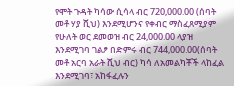የሞት ጉዳት ካሳው ሲሳላ ብር 720,000.00 (ሰባት መቶ ሃያ ሺህ) እንደሚሆንና የቀብር ማስፈጸሚያም የሁለት ወር ደመወዝ ብር 24,000.00 ላያዝ እንደሚገባ ገልፆ በድምሩ ብር 744,000.00(ሰባት መቶ አርባ አራት ሺህ ብር) ካሳ ለአመልካቾች ላከፈል እንደሚገባ፣ አከፋፈሉን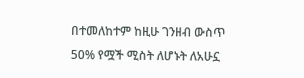በተመለከተም ከዚሁ ገንዘብ ውስጥ 50% የሟች ሚስት ለሆኑት ለአሁኗ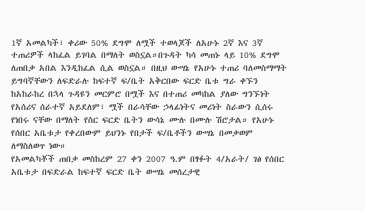1ኛ አመልካች፣ ቀሪው 50% ደግሞ ለሟች ተወላጆች ለአሁኑ 2ኛ እና 3ኛ ተጠሪዎች ላከፈል ይገባል በማለት ወስኗል።በጉዳት ካሳ መጠኑ ላይ 10% ደግሞ ለጠበቃ አበል እንዲከፈል ሲል ወስኗል። በዚህ ውሣኔ የአሁኑ ተጠሪ ባለመስማማት ይግባኛቸውን ለፍድራሉ ከፍተኛ ፍ/ቤት አቅርበው ፍርድ ቤቱ ግራ ቀኙን ከአከራከረ በኋላ ጉዳዩን መርምሮ በሟች እና በተጠሪ መካከል ያለው ግንኙነት የአሰሪና ሰራተኛ አይደለም፣ ሟች በራሳቸው ኃላፊነትና መሪነት ስራውን ሲሰሩ የነበሩ ናቸው በማለት የስር ፍርድ ቤትን ውሳኔ ሙሉ በሙሉ ሽሮታል። የአሁኑ የሰበር አቤቱታ የቀረበውም ይህንኑ የበታች ፍ/ቤቶችን ውሣኔ በመቃወም ለማስለወጥ ነው።
የአመልካቾች ጠበቃ መስከረም 27 ቀን 2007 ዓ.ም በፃፉት 4/አራት/ ገፅ የሰበር አቤቱታ በፍድራል ከፍተኛ ፍርድ ቤት ውሣኔ መሰረታዊ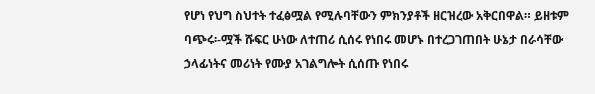የሆነ የህግ ስህተት ተፈፅሟል የሚሉባቸውን ምክንያቶች ዘርዝረው አቅርበዋል። ይዘቱም ባጭሩ፡-ሟች ሹፍር ሁነው ለተጠሪ ሲሰሩ የነበሩ መሆኑ በተረጋገጠበት ሁኔታ በራሳቸው ኃላፊነትና መሪነት የሙያ አገልግሎት ሲሰጡ የነበሩ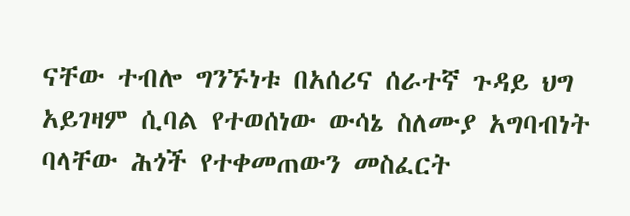ናቸው ተብሎ ግንኙነቱ በአሰሪና ሰራተኛ ጉዳይ ህግ አይገዛም ሲባል የተወሰነው ውሳኔ ስለሙያ አግባብነት ባላቸው ሕጎች የተቀመጠውን መስፈርት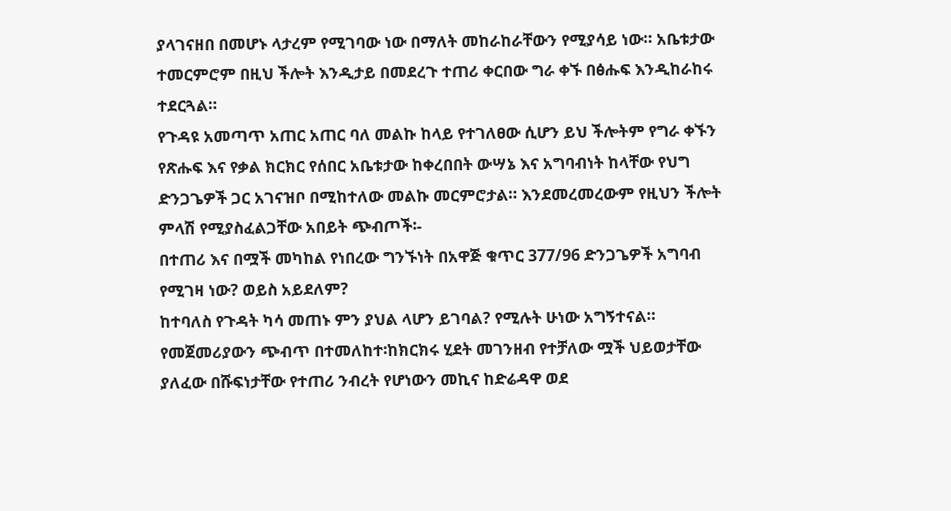ያላገናዘበ በመሆኑ ላታረም የሚገባው ነው በማለት መከራከራቸውን የሚያሳይ ነው። አቤቱታው ተመርምሮም በዚህ ችሎት እንዲታይ በመደረጉ ተጠሪ ቀርበው ግራ ቀኙ በፅሑፍ እንዲከራከሩ ተደርጓል።
የጉዳዩ አመጣጥ አጠር አጠር ባለ መልኩ ከላይ የተገለፀው ሲሆን ይህ ችሎትም የግራ ቀኙን የጽሑፍ እና የቃል ክርክር የሰበር አቤቱታው ከቀረበበት ውሣኔ እና አግባብነት ከላቸው የህግ ድንጋጌዎች ጋር አገናዝቦ በሚከተለው መልኩ መርምሮታል። እንደመረመረውም የዚህን ችሎት ምላሽ የሚያስፈልጋቸው አበይት ጭብጦች፡-
በተጠሪ እና በሟች መካከል የነበረው ግንኙነት በአዋጅ ቁጥር 377/96 ድንጋጌዎች አግባብ የሚገዛ ነው? ወይስ አይደለም?
ከተባለስ የጉዳት ካሳ መጠኑ ምን ያህል ላሆን ይገባል? የሚሉት ሁነው አግኝተናል።
የመጀመሪያውን ጭብጥ በተመለከተ፡ከክርክሩ ሂደት መገንዘብ የተቻለው ሟች ህይወታቸው ያለፈው በሹፍነታቸው የተጠሪ ንብረት የሆነውን መኪና ከድሬዳዋ ወደ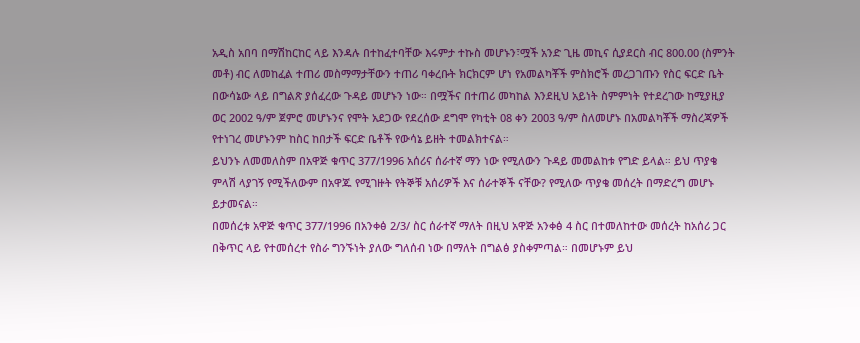አዲስ አበባ በማሽከርከር ላይ እንዳሉ በተከፈተባቸው እሩምታ ተኩስ መሆኑን፣ሟች አንድ ጊዜ መኪና ሲያደርስ ብር 800.00 (ስምንት መቶ) ብር ለመከፈል ተጠሪ መስማማታቸውን ተጠሪ ባቀረቡት ክርክርም ሆነ የአመልካቾች ምስክሮች መረጋገጡን የስር ፍርድ ቤት በውሳኔው ላይ በግልጽ ያሰፈረው ጉዳይ መሆኑን ነው። በሟችና በተጠሪ መካከል እንደዚህ አይነት ስምምነት የተደረገው ከሚያዚያ ወር 2002 ዓ/ም ጀምሮ መሆኑንና የሞት አደጋው የደረሰው ደግሞ የካቲት 08 ቀን 2003 ዓ/ም ስለመሆኑ በአመልካቾች ማስረጃዎች የተነገረ መሆኑንም ከስር ከበታች ፍርድ ቤቶች የውሳኔ ይዘት ተመልክተናል።
ይህንኑ ለመመለስም በአዋጅ ቁጥር 377/1996 አሰሪና ሰራተኛ ማን ነው የሚለውን ጉዳይ መመልከቱ የግድ ይላል። ይህ ጥያቄ ምላሽ ላያገኝ የሚችለውም በአዋጁ የሚገዙት የትኞቹ አሰሪዎች እና ሰራተኞች ናቸው? የሚለው ጥያቄ መሰረት በማድረግ መሆኑ ይታመናል።
በመሰረቱ አዋጅ ቁጥር 377/1996 በአንቀፅ 2/3/ ስር ሰራተኛ ማለት በዚህ አዋጅ አንቀፅ 4 ስር በተመለከተው መሰረት ከአሰሪ ጋር በቅጥር ላይ የተመሰረተ የስራ ግንኙነት ያለው ግለሰብ ነው በማለት በግልፅ ያስቀምጣል። በመሆኑም ይህ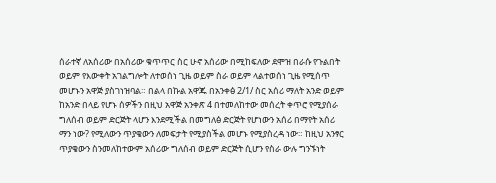ሰራተኛ ለአሰሪው በአሰሪው ቁጥጥር ስር ሁኖ አሰሪው በሚከፍለው ደሞዝ በራሱ የጉልበት ወይም የእውቀት አገልግሎት ለተወሰነ ጊዜ ወይም ስራ ወይም ላልተወሰነ ጊዜ የሚሰጥ መሆኑን አዋጅ ያስገነዝባል። በልላ በኩል አዋጁ በአንቀፅ 2/1/ ስር አሰሪ ማለት አንድ ወይም ከአንድ በላይ የሆኑ ሰዎችን በዚህ አዋጅ አንቀጽ 4 በተመለከተው መሰረት ቀጥሮ የሚያሰራ ግለሰብ ወይም ድርጅት ላሆን እንደሚችል በመግለፅ ድርጅት የሆነውን አሰሪ በማየት አሰሪ ማን ነው? የሚለውን ጥያቄውን ለመፍታት የሚያስችል መሆኑ የሚያስረዳ ነው። ከዚህ አንፃር ጥያቄውን ስንመለከተውም አሰሪው ግለሰብ ወይም ድርጅት ሲሆን የስራ ውሉ ግንኙነት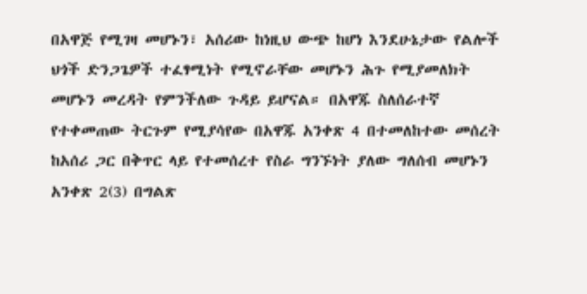በአዋጅ የሚገዛ መሆኑን፣ አሰሪው ከነዚህ ውጭ ከሆነ እንደሁኔታው የልሎች ህጎች ድንጋጌዎች ተፈፃሚነት የሚኖራቸው መሆኑን ሕጉ የሚያመለክት መሆኑን መረዳት የምንችለው ጉዳይ ይሆናል። በአዋጁ ስለሰራተኛ የተቀመጠው ትርጉም የሚያሳየው በአዋጁ አንቀጽ 4 በተመለከተው መሰረት ከአሰሪ ጋር በቅጥር ላይ የተመሰረተ የስራ ግንኙነት ያለው ግለሰብ መሆኑን አንቀጽ 2(3) በግልጽ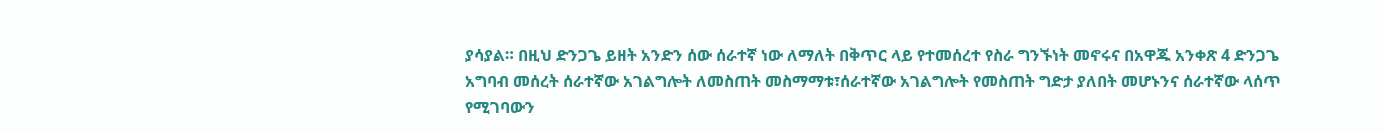ያሳያል። በዚህ ድንጋጌ ይዘት አንድን ሰው ሰራተኛ ነው ለማለት በቅጥር ላይ የተመሰረተ የስራ ግንኙነት መኖሩና በአዋጁ አንቀጽ 4 ድንጋጌ አግባብ መሰረት ሰራተኛው አገልግሎት ለመስጠት መስማማቱ፣ሰራተኛው አገልግሎት የመስጠት ግድታ ያለበት መሆኑንና ሰራተኛው ላሰጥ የሚገባውን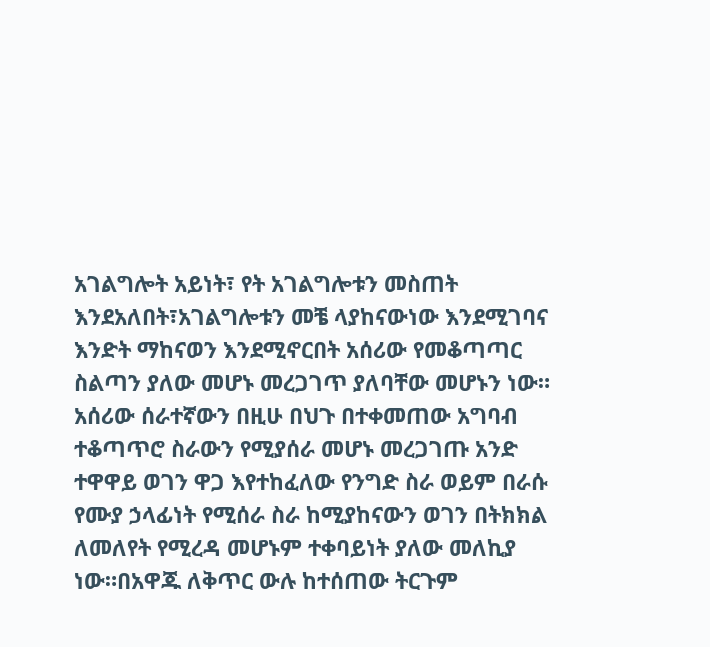አገልግሎት አይነት፣ የት አገልግሎቱን መስጠት እንደአለበት፣አገልግሎቱን መቼ ላያከናውነው እንደሚገባና እንድት ማከናወን እንደሚኖርበት አሰሪው የመቆጣጣር ስልጣን ያለው መሆኑ መረጋገጥ ያለባቸው መሆኑን ነው። አሰሪው ሰራተኛውን በዚሁ በህጉ በተቀመጠው አግባብ ተቆጣጥሮ ስራውን የሚያሰራ መሆኑ መረጋገጡ አንድ ተዋዋይ ወገን ዋጋ እየተከፈለው የንግድ ስራ ወይም በራሱ የሙያ ኃላፊነት የሚሰራ ስራ ከሚያከናውን ወገን በትክክል ለመለየት የሚረዳ መሆኑም ተቀባይነት ያለው መለኪያ ነው።በአዋጁ ለቅጥር ውሉ ከተሰጠው ትርጉም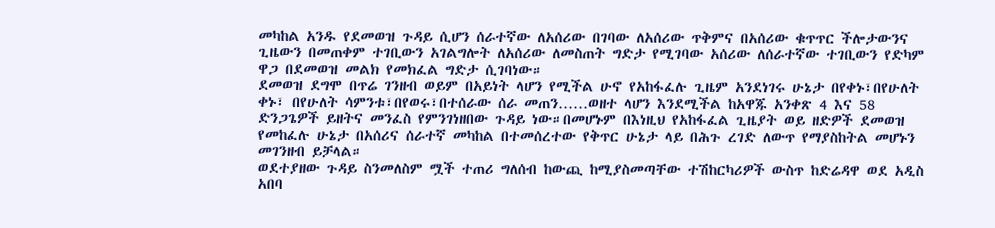መካከል አንዱ የደመወዝ ጉዳይ ሲሆን ሰራተኛው ለአሰሪው በገባው ለአሰሪው ጥቅምና በአሰሪው ቁጥጥር ችሎታውንና ጊዜውን በመጠቀም ተገቢውን አገልግሎት ለአሰሪው ለመስጠት ግድታ የሚገባው አሰሪው ለሰራተኛው ተገቢውን የድካም ዋጋ በደመወዝ መልክ የመክፈል ግድታ ሲገባነው።
ደመወዝ ደግሞ በጥሬ ገንዘብ ወይም በአይነት ላሆን የሚችል ሁኖ የአከፋፈሉ ጊዜም አንደነገሩ ሁኔታ በየቀኑ፣በየሁለት ቀኑ፣ በየሁለት ሳምንቱ፣በየወሩ፣በተሰራው ሰራ መጠን……ወዘተ ላሆን እንደሚችል ከአዋጁ አንቀጽ 4 እና 58 ድንጋጌዎች ይዘትና መንፈስ የምንገነዘበው ጉዳይ ነው።በመሆኑም በእነዚህ የአከፋፈል ጊዜያት ወይ ዘድዎች ደመወዝ የመከፈሉ ሁኔታ በአሰሪና ሰራተኛ መካከል በተመሰረተው የቅጥር ሁኔታ ላይ በሕጉ ረገድ ለውጥ የማያስከትል መሆኑን መገንዘብ ይቻላል።
ወደተያዘው ጉዳይ ስንመለስም ሟች ተጠሪ ግለሰብ ከውጪ ከሚያስመጣቸው ተሽከርካሪዎች ውስጥ ከድሬዳዋ ወደ አዲስ አበባ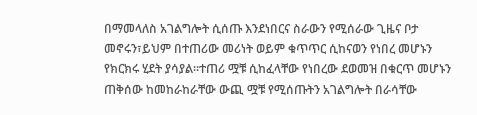በማመላለስ አገልግሎት ሲሰጡ እንደነበርና ስራውን የሚሰራው ጊዜና ቦታ መኖሩን፣ይህም በተጠሪው መሪነት ወይም ቁጥጥር ሲከናወን የነበረ መሆኑን የክርክሩ ሂደት ያሳያል።ተጠሪ ሟቹ ሲከፈላቸው የነበረው ደወመዝ በቁርጥ መሆኑን ጠቅሰው ከመከራከራቸው ውጪ ሟቹ የሚሰጡትን አገልግሎት በራሳቸው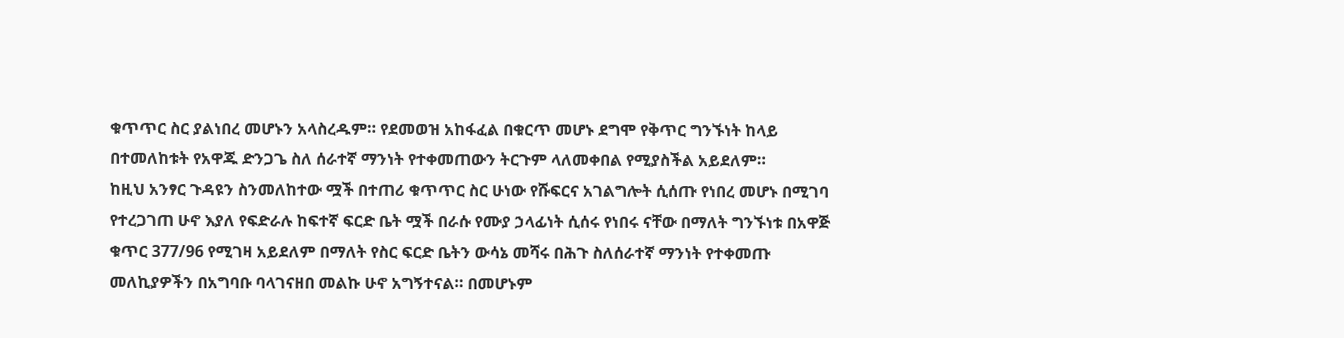ቁጥጥር ስር ያልነበረ መሆኑን አላስረዱም። የደመወዝ አከፋፈል በቁርጥ መሆኑ ደግሞ የቅጥር ግንኙነት ከላይ በተመለከቱት የአዋጁ ድንጋጌ ስለ ሰራተኛ ማንነት የተቀመጠውን ትርጉም ላለመቀበል የሚያስችል አይደለም።
ከዚህ አንፃር ጉዳዩን ስንመለከተው ሟች በተጠሪ ቁጥጥር ስር ሁነው የሹፍርና አገልግሎት ሲሰጡ የነበረ መሆኑ በሚገባ የተረጋገጠ ሁኖ እያለ የፍድራሉ ከፍተኛ ፍርድ ቤት ሟች በራሱ የሙያ ኃላፊነት ሲሰሩ የነበሩ ናቸው በማለት ግንኙነቱ በአዋጅ ቁጥር 377/96 የሚገዛ አይደለም በማለት የስር ፍርድ ቤትን ውሳኔ መሻሩ በሕጉ ስለሰራተኛ ማንነት የተቀመጡ መለኪያዎችን በአግባቡ ባላገናዘበ መልኩ ሁኖ አግኝተናል። በመሆኑም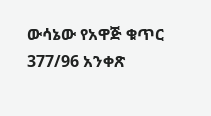ውሳኔው የአዋጅ ቁጥር 377/96 አንቀጽ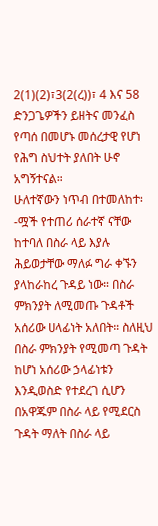2(1)(2)፣3(2(ረ))፣ 4 እና 58 ድንጋጌዎችን ይዘትና መንፈስ የጣሰ በመሆኑ መሰረታዊ የሆነ የሕግ ስህተት ያለበት ሁኖ አግኝተናል።
ሁለተኛውን ነጥብ በተመለከተ፡-ሟች የተጠሪ ሰራተኛ ናቸው ከተባለ በስራ ላይ እያሉ ሕይወታቸው ማለፉ ግራ ቀኙን ያላከራከረ ጉዳይ ነው። በስራ ምክንያት ለሚመጡ ጉዳቶች አሰሪው ሀላፊነት አለበት። ስለዚህ በስራ ምክንያት የሚመጣ ጉዳት ከሆነ አሰሪው ኃላፊነቱን እንዲወስድ የተደረገ ሲሆን በአዋጁም በስራ ላይ የሚደርስ ጉዳት ማለት በስራ ላይ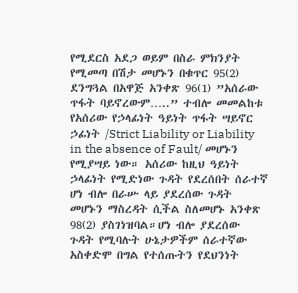የሚደርስ አደጋ ወይም በስራ ምክንያት የሚመጣ በሽታ መሆኑን በቁጥር 95(2) ደንግጓል በአዋጅ አንቀጽ 96(1) ”አሰራው ጥፋት ባይኖረውም…..” ተብሎ መመልከቱ የአሰሪው የኃላፊነት ዓይነት ጥፋት ሣይኖር ኃፊነት /Strict Liability or Liability in the absence of Fault/ መሆኑን የሚያሣይ ነው። አሰሪው ከዚህ ዓይነት ኃላፊነት የሚድነው ጉዳት የደረሰበት ሰራተኛ ሆነ ብሎ በራሡ ላይ ያደረሰው ጉዳት መሆኑን ማስረዳት ሲችል ስለመሆኑ አንቀጽ 98(2) ያስገነዝባል።ሆነ ብሎ ያደረሰው ጉዳት የሚባሉት ሁኔታዎችም ሰራተኛው አስቀድሞ በግል የተሰጡትን የደህንነት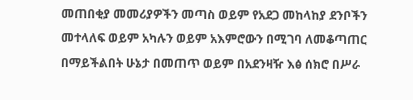መጠበቂያ መመሪያዎችን መጣስ ወይም የአደጋ መከላከያ ደንቦችን መተላለፍ ወይም አካሉን ወይም አእምሮውን በሚገባ ለመቆጣጠር በማይችልበት ሁኔታ በመጠጥ ወይም በአደንዛዥ እፅ ሰክሮ በሥራ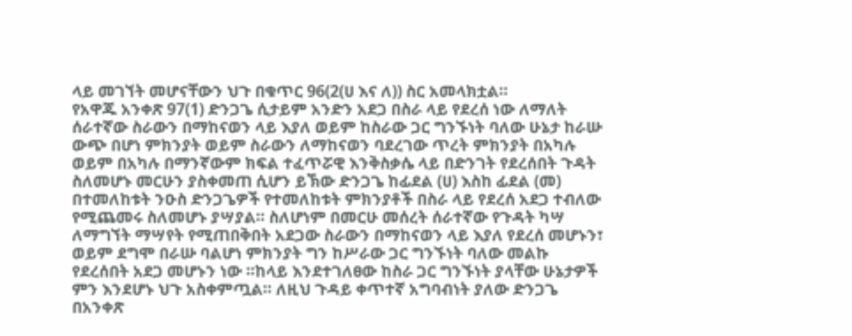ላይ መገኘት መሆናቸውን ህጉ በቁጥር 96(2(ሀ እና ለ)) ስር አመላክቷል።
የአዋጁ አንቀጽ 97(1) ድንጋጌ ሲታይም አንድን አደጋ በስራ ላይ የደረሰ ነው ለማለት ሰራተኛው ስራውን በማከናወን ላይ እያለ ወይም ከስራው ጋር ግንኙነት ባለው ሁኔታ ከራሡ ውጭ በሆነ ምክንያት ወይም ስራውን ለማከናወን ባደረገው ጥረት ምክንያት በአካሉ ወይም በአካሉ በማንኛውም ክፍል ተፈጥሯዊ እንቅስቃሴ ላይ በድንገት የደረሰበት ጉዳት ስለመሆኑ መርሁን ያስቀመጠ ሲሆን ይኽው ድንጋጌ ከፊደል (ሀ) እስከ ፊደል (መ) በተመለከቱት ንዑስ ድንጋጌዎች የተመለከቱት ምክንያቶች በስራ ላይ የደረሰ አደጋ ተብለው የሚጨመሩ ስለመሆኑ ያሣያል። ስለሆነም በመርሁ መሰረት ሰራተኛው የጉዳት ካሣ ለማግኘት ማሣየት የሚጠበቅበት አደጋው ስራውን በማከናወን ላይ እያለ የደረሰ መሆኑን፣ ወይም ደግሞ በራሡ ባልሆነ ምክንያት ግን ከሥራው ጋር ግንኙነት ባለው መልኩ የደረሰበት አደጋ መሆኑን ነው ።ከላይ እንደተገለፀው ከስራ ጋር ግንኙነት ያላቸው ሁኔታዎች ምን እንደሆኑ ህጉ አስቀምጧል። ለዚህ ጉዳይ ቀጥተኛ አግባብነት ያለው ድንጋጌ በአንቀጽ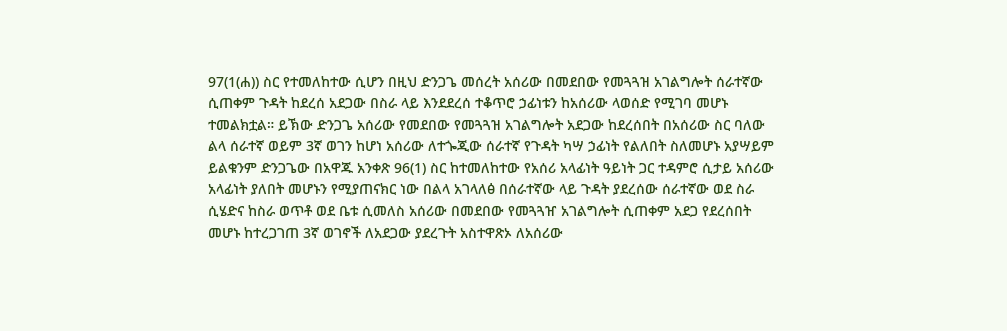97(1(ሐ)) ስር የተመለከተው ሲሆን በዚህ ድንጋጌ መሰረት አሰሪው በመደበው የመጓጓዝ አገልግሎት ሰራተኛው ሲጠቀም ጉዳት ከደረሰ አደጋው በስራ ላይ እንደደረሰ ተቆጥሮ ኃፊነቱን ከአሰሪው ላወሰድ የሚገባ መሆኑ ተመልክቷል። ይኽው ድንጋጌ አሰሪው የመደበው የመጓጓዝ አገልግሎት አደጋው ከደረሰበት በአሰሪው ስር ባለው ልላ ሰራተኛ ወይም 3ኛ ወገን ከሆነ አሰሪው ለተጐጂው ሰራተኛ የጉዳት ካሣ ኃፊነት የልለበት ስለመሆኑ አያሣይም ይልቁንም ድንጋጌው በአዋጁ አንቀጽ 96(1) ስር ከተመለከተው የአሰሪ አላፊነት ዓይነት ጋር ተዳምሮ ሲታይ አሰሪው አላፊነት ያለበት መሆኑን የሚያጠናክር ነው በልላ አገላለፅ በሰራተኛው ላይ ጉዳት ያደረሰው ሰራተኛው ወደ ስራ ሲሄድና ከስራ ወጥቶ ወደ ቤቱ ሲመለስ አሰሪው በመደበው የመጓጓዠ አገልግሎት ሲጠቀም አደጋ የደረሰበት መሆኑ ከተረጋገጠ 3ኛ ወገኖች ለአደጋው ያደረጉት አስተዋጽኦ ለአሰሪው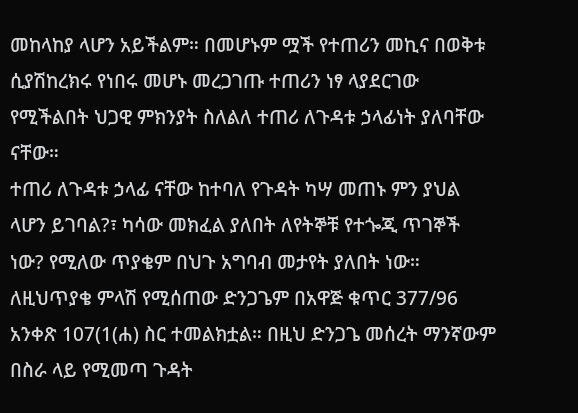መከላከያ ላሆን አይችልም። በመሆኑም ሟች የተጠሪን መኪና በወቅቱ ሲያሽከረክሩ የነበሩ መሆኑ መረጋገጡ ተጠሪን ነፃ ላያደርገው የሚችልበት ህጋዊ ምክንያት ስለልለ ተጠሪ ለጉዳቱ ኃላፊነት ያለባቸው ናቸው።
ተጠሪ ለጉዳቱ ኃላፊ ናቸው ከተባለ የጉዳት ካሣ መጠኑ ምን ያህል ላሆን ይገባል?፣ ካሳው መክፈል ያለበት ለየትኞቹ የተጐጂ ጥገኞች ነው? የሚለው ጥያቄም በህጉ አግባብ መታየት ያለበት ነው። ለዚህጥያቄ ምላሽ የሚሰጠው ድንጋጌም በአዋጅ ቁጥር 377/96 አንቀጽ 107(1(ሐ) ስር ተመልክቷል። በዚህ ድንጋጌ መሰረት ማንኛውም በስራ ላይ የሚመጣ ጉዳት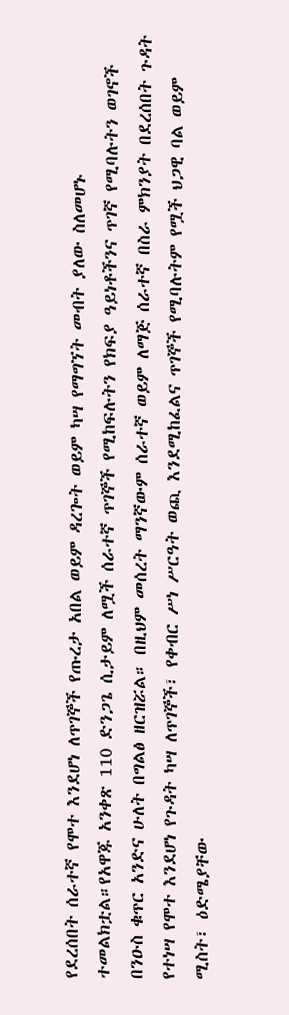የደረሰበት ሰራተኛ የሞተ እንደሆነ ለጥገኞች የጡረታ አበል ወይም ዳረጐት ወይም ካሣ የማግኘት መብት ያለው ስለመሆኑ ተመልክቷል።የአዋጁ አንቀጽ 110 ድንጋጌ ሲታይም ለሟች ሰራተኛ ጥገኞች የሚከፍሉትን የክፍያ ዓይነቶችንና ጥገኛ የሚባሉትን ወገኖች በንዑስ ቁጥር አንድና ሁለት በግልፅ ዘርዝሯል። በዚህም መሰረት ማንኛውም ሰራተኛ ወይም ለማጅ ሰራተኛ በስራ ምክንያት በደረሰበት ጉዳት የተነሣ የሞተ እንደሆነ የጉዳት ካሣ ለጥገኞች፣ የቀብር ሥነ ሥርዓት ወጪ እንደሚከፈልና ጥገኞች የሚባሉትም የሟች ህጋዊ ባል ወይም ሚስት፣ ዕድሜያቸው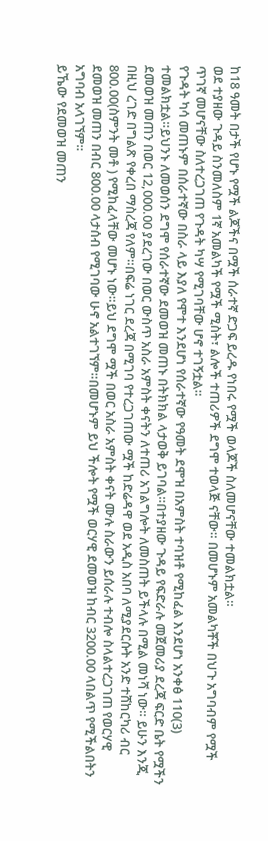ከ18 ዓመት በታች የሆኑ የሟች ልጆችና በሟች ሰራተኛ ድጋፍ ይረዱ የነበሩ የሟች ወላጆች ስለመሆናቸው ተመልክቷል።
ወደ ተያዘው ጉዳይ ስንመለስም 1ኛ አመልካች የሟች ሚስት፣ ልሎች ተጠሪዎች ደግሞ ተወላጅ ናቸው። በመሆኑም አመልካቾች በህጉ አግባብም የሟች ጥገኛ መሆናቸው ስለተረጋገጠ የጉዳት ካሣ የሚገባቸው ሆኖ ተገኝቷል።
የጉዳት ካሳ መጠኑም በሰራተኛው በስራ ላይ እያለ የሞተ እንደሆነ የሰራተኛው የዓመት ደሞዝ በአምስት ተባዝቶ የሚከፈል እንደሆነ አንቀፅ 110(3) ተመልክቷል።ይህንኑ ለመወሰን ደግሞ የሰራተኛው ደመወዝ መጠኑ በትክክል ላታወቅ ይገባል።በተያዘው ጉዳይ የፍድራሉ መጀመሪያ ደረጃ ፍርድ ቤት የሟችን ደመወዝ መጠን በወር 12,000.00 ያደረገው በወር ውስጥ አስራ አምስት ቀናትን ለተጠሪ አገልግሎት ለመስጠት ይችላሉ በሚል መነሻ ነው። ይሁን እንጂ በዚህ ረገድ በግልጽ የቀረበ ማስረጃ የለም።በፍሬ ነገር ደረጃ በሚገባ የተረጋገጠው ሟች ከድሬዳዋ ወደ አዲስ አበባ ለሚያደርሱት አንድ ተሸከርካሪ ብር 800.00(ስምንት መቶ ) የሚከፈላቸው መሆኑ ነው።ይህ ደግሞ ሟች በወር አስራ አምስት ቀናት ሙሉ ስራውን ይሰራሉ ተብሎ ስላልተረጋገጠ የወርሃዊ ደመወዝ መጠን በብር 800.00 ላታሰብ የሚገባው ሁኖ አልተገኘም።በመሆኑም ይህ ችሎት የሟች ወርሃዊ ደመወዝ ከብር 3200.00 ላበልጥ የሚችልበትን አግባብ አላገኘም።
ይኼው የደመወዝ መጠን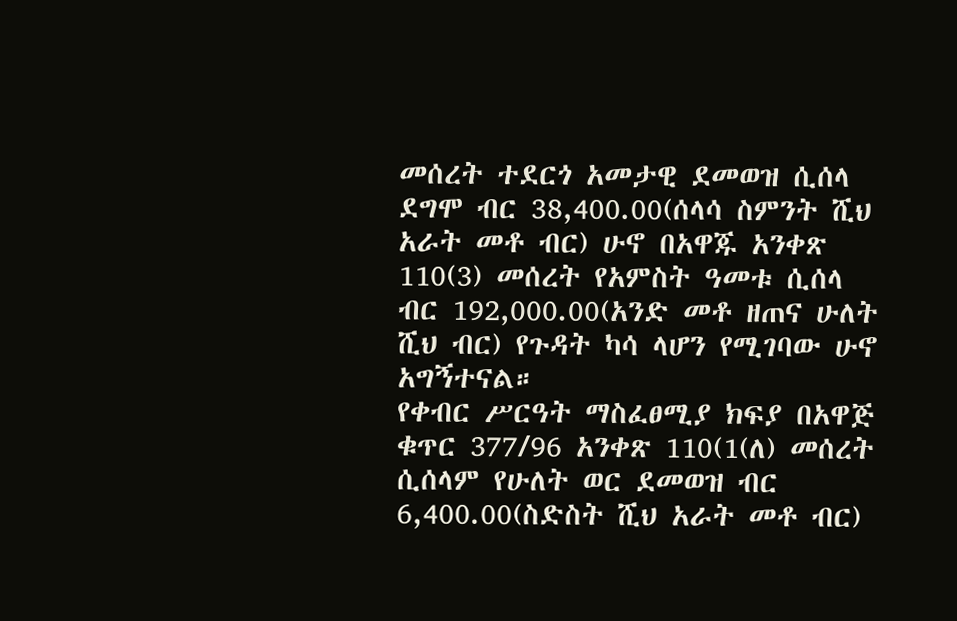መሰረት ተደርጎ አመታዊ ደመወዝ ሲሰላ ደግሞ ብር 38,400.00(ሰላሳ ስምንት ሺህ አራት መቶ ብር) ሁኖ በአዋጁ አንቀጽ 110(3) መሰረት የአምስት ዓመቱ ሲሰላ ብር 192,000.00(አንድ መቶ ዘጠና ሁለት ሺህ ብር) የጉዳት ካሳ ላሆን የሚገባው ሁኖ አግኝተናል።
የቀብር ሥርዓት ማስፈፀሚያ ክፍያ በአዋጅ ቁጥር 377/96 አንቀጽ 110(1(ለ) መሰረት ሲሰላም የሁለት ወር ደመወዝ ብር 6,400.00(ስድስት ሺህ አራት መቶ ብር)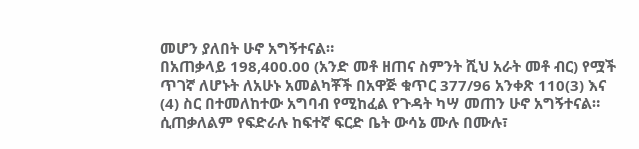መሆን ያለበት ሁኖ አግኝተናል።
በአጠቃላይ 198,400.00 (አንድ መቶ ዘጠና ስምንት ሺህ አራት መቶ ብር) የሟች ጥገኛ ለሆኑት ለአሁኑ አመልካቾች በአዋጅ ቁጥር 377/96 አንቀጽ 110(3) እና (4) ስር በተመለከተው አግባብ የሚከፈል የጉዳት ካሣ መጠን ሁኖ አግኝተናል። ሲጠቃለልም የፍድራሉ ከፍተኛ ፍርድ ቤት ውሳኔ ሙሉ በሙሉ፣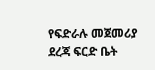የፍድራሉ መጀመሪያ ደረጃ ፍርድ ቤት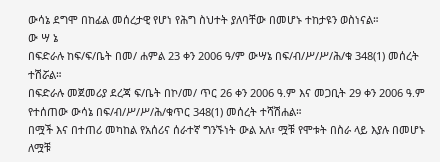ውሳኔ ደግሞ በከፊል መሰረታዊ የሆነ የሕግ ስህተት ያለባቸው በመሆኑ ተከታዩን ወስነናል።
ው ሣ ኔ
በፍድራሉ ከፍ/ፍ/ቤት በመ/ ሐምል 23 ቀን 2006 ዓ/ም ውሣኔ በፍ/ብ/ሥ/ሥ/ሕ/ቁ 348(1) መሰረት ተሽሯል።
በፍድራሉ መጀመሪያ ደረጃ ፍ/ቤት በኮ/መ/ ጥር 26 ቀን 2006 ዓ.ም እና መጋቢት 29 ቀን 2006 ዓ.ም የተሰጠው ውሳኔ በፍ/ብ/ሥ/ሥ/ሕ/ቁጥር 348(1) መሰረት ተሻሽሐል።
በሟች እና በተጠሪ መካከል የአሰሪና ሰራተኛ ግንኙነት ውል አለ፣ ሟቹ የሞቱት በስራ ላይ እያሉ በመሆኑ ለሟቹ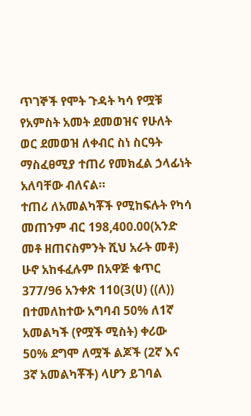ጥገኞች የሞት ጉዳት ካሳ የሟቹ የአምስት አመት ደመወዝና የሁለት ወር ደመወዝ ለቀብር ስነ ስርዓት ማስፈፀሚያ ተጠሪ የመክፈል ኃላፊነት አለባቸው ብለናል።
ተጠሪ ለአመልካቾች የሚከፍሉት የካሳ መጠንም ብር 198,400.00(አንድ መቶ ዘጠናስምንት ሺህ አራት መቶ) ሁኖ አከፋፈሉም በአዋጅ ቁጥር 377/96 አንቀጽ 110(3(ሀ) ((ለ)) በተመለከተው አግባብ 50% ለ1ኛ አመልካች (የሟች ሚስት) ቀሪው 50% ደግሞ ለሟች ልጆች (2ኛ እና 3ኛ አመልካቾች) ላሆን ይገባል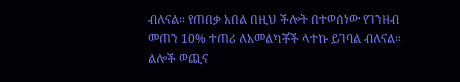ብለናል። የጠበቃ አበል በዚህ ችሎት በተወሰነው የገንዘብ መጠን 10% ተጠሪ ለአመልካቾች ላተኩ ይገባል ብለናል።
ልሎች ወጪና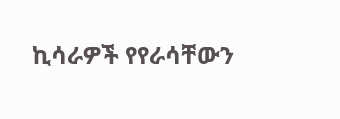ኪሳራዎች የየራሳቸውን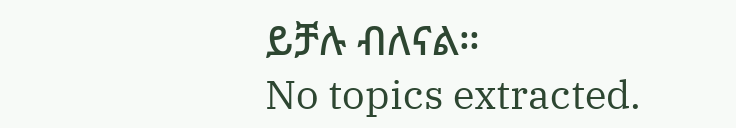ይቻሉ ብለናል።
No topics extracted.